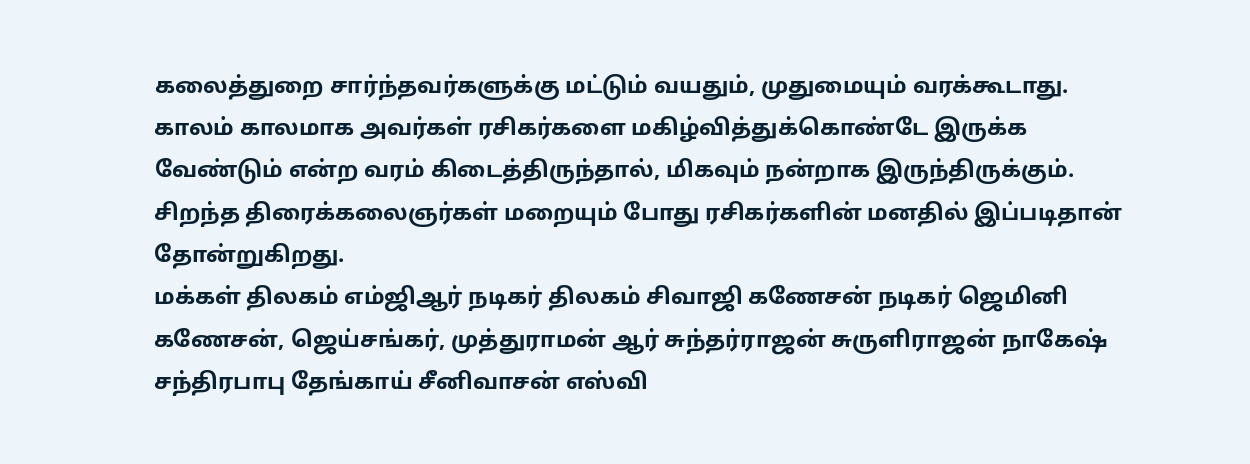கலைத்துறை சார்ந்தவர்களுக்கு மட்டும் வயதும், முதுமையும் வரக்கூடாது. காலம் காலமாக அவர்கள் ரசிகர்களை மகிழ்வித்துக்கொண்டே இருக்க வேண்டும் என்ற வரம் கிடைத்திருந்தால், மிகவும் நன்றாக இருந்திருக்கும். சிறந்த திரைக்கலைஞர்கள் மறையும் போது ரசிகர்களின் மனதில் இப்படிதான் தோன்றுகிறது.
மக்கள் திலகம் எம்ஜிஆர் நடிகர் திலகம் சிவாஜி கணேசன் நடிகர் ஜெமினி கணேசன், ஜெய்சங்கர், முத்துராமன் ஆர் சுந்தர்ராஜன் சுருளிராஜன் நாகேஷ் சந்திரபாபு தேங்காய் சீனிவாசன் எஸ்வி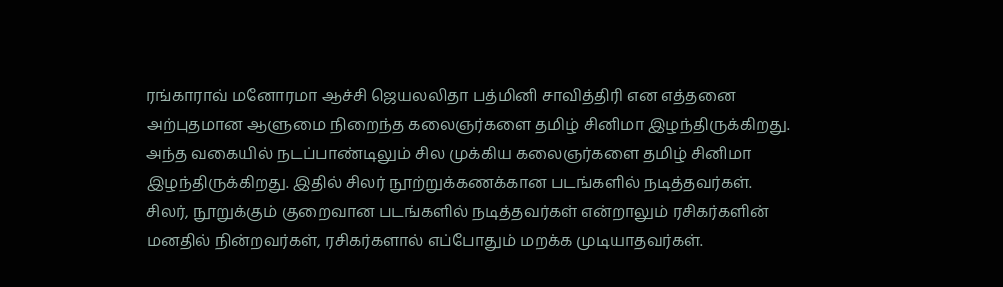ரங்காராவ் மனோரமா ஆச்சி ஜெயலலிதா பத்மினி சாவித்திரி என எத்தனை அற்புதமான ஆளுமை நிறைந்த கலைஞர்களை தமிழ் சினிமா இழந்திருக்கிறது.
அந்த வகையில் நடப்பாண்டிலும் சில முக்கிய கலைஞர்களை தமிழ் சினிமா இழந்திருக்கிறது. இதில் சிலர் நூற்றுக்கணக்கான படங்களில் நடித்தவர்கள். சிலர், நூறுக்கும் குறைவான படங்களில் நடித்தவர்கள் என்றாலும் ரசிகர்களின் மனதில் நின்றவர்கள், ரசிகர்களால் எப்போதும் மறக்க முடியாதவர்கள்.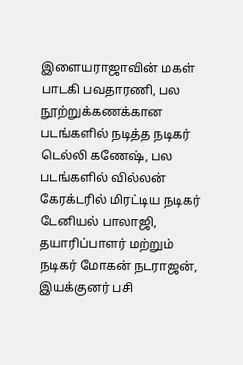இளையராஜாவின் மகள் பாடகி பவதாரணி, பல நூற்றுக்கணக்கான படங்களில் நடித்த நடிகர் டெல்லி கணேஷ், பல படங்களில் வில்லன் கேரக்டரில் மிரட்டிய நடிகர் டேனியல் பாலாஜி, தயாரிப்பாளர் மற்றும் நடிகர் மோகன் நடராஜன், இயக்குனர் பசி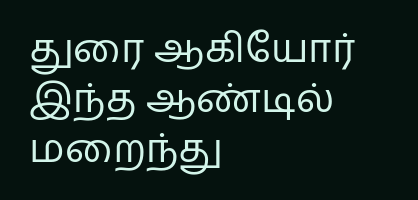துரை ஆகியோர் இந்த ஆண்டில் மறைந்து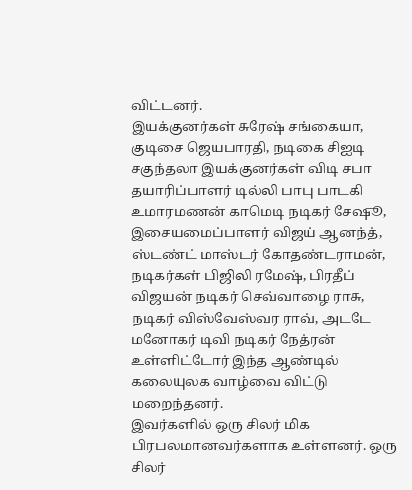விட்டனர்.
இயக்குனர்கள் சுரேஷ் சங்கையா, குடிசை ஜெயபாரதி, நடிகை சிஐடி சகுந்தலா இயக்குனர்கள் விடி சபா தயாரிப்பாளர் டில்லி பாபு பாடகி உமாரமணன் காமெடி நடிகர் சேஷூ, இசையமைப்பாளர் விஜய் ஆனந்த், ஸ்டண்ட் மாஸ்டர் கோதண்டராமன், நடிகர்கள் பிஜிலி ரமேஷ், பிரதீப் விஜயன் நடிகர் செவ்வாழை ராசு, நடிகர் விஸ்வேஸ்வர ராவ், அடடே மனோகர் டிவி நடிகர் நேத்ரன் உள்ளிட்டோர் இந்த ஆண்டில் கலையுலக வாழ்வை விட்டு மறைந்தனர்.
இவர்களில் ஒரு சிலர் மிக பிரபலமானவர்களாக உள்ளனர். ஒரு சிலர்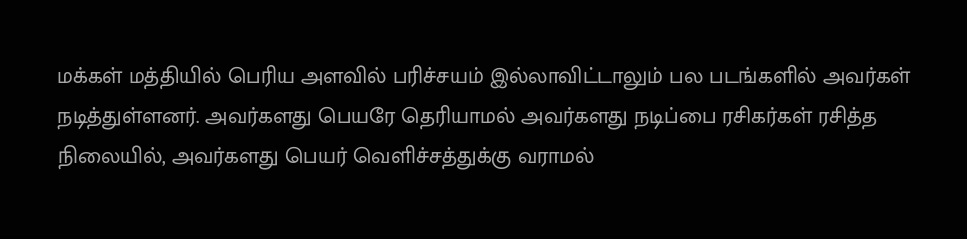மக்கள் மத்தியில் பெரிய அளவில் பரிச்சயம் இல்லாவிட்டாலும் பல படங்களில் அவர்கள் நடித்துள்ளனர். அவர்களது பெயரே தெரியாமல் அவர்களது நடிப்பை ரசிகர்கள் ரசித்த நிலையில், அவர்களது பெயர் வெளிச்சத்துக்கு வராமல்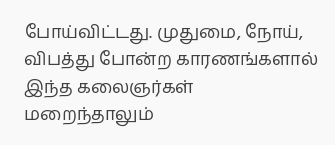போய்விட்டது. முதுமை, நோய், விபத்து போன்ற காரணங்களால் இந்த கலைஞர்கள் மறைந்தாலும்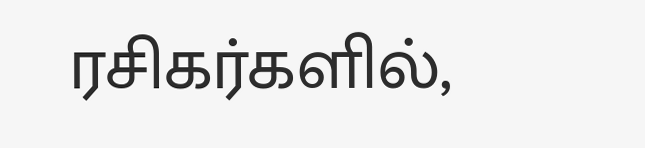ரசிகர்களில்,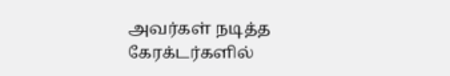அவர்கள் நடித்த கேரக்டர்களில்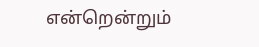என்றென்றும்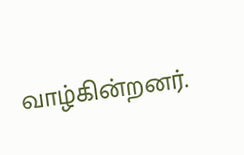வாழ்கின்றனர்.